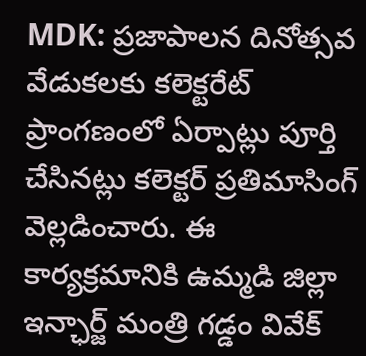MDK: ప్రజాపాలన దినోత్సవ వేడుకలకు కలెక్టరేట్ ప్రాంగణంలో ఏర్పాట్లు పూర్తి చేసినట్లు కలెక్టర్ ప్రతిమాసింగ్ వెల్లడించారు. ఈ కార్యక్రమానికి ఉమ్మడి జిల్లా ఇన్ఛార్జ్ మంత్రి గడ్డం వివేక్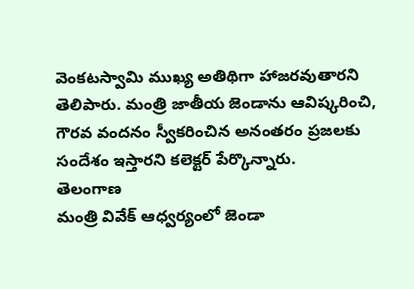వెంకటస్వామి ముఖ్య అతిథిగా హాజరవుతారని తెలిపారు. మంత్రి జాతీయ జెండాను ఆవిష్కరించి, గౌరవ వందనం స్వీకరించిన అనంతరం ప్రజలకు సందేశం ఇస్తారని కలెక్టర్ పేర్కొన్నారు.
తెలంగాణ
మంత్రి వివేక్ ఆధ్వర్యంలో జెండా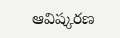ఆవిష్కరణ